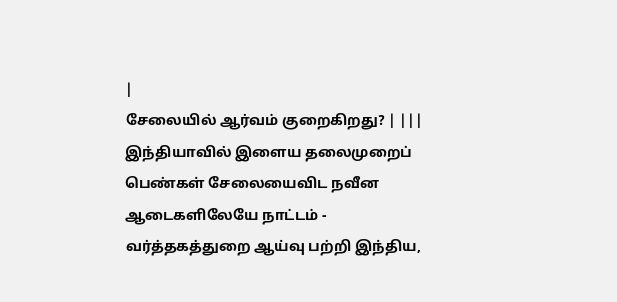|
சேலையில் ஆர்வம் குறைகிறது? | |||
இந்தியாவில் இளைய தலைமுறைப் பெண்கள் சேலையைவிட நவீன ஆடைகளிலேயே நாட்டம் - வர்த்தகத்துறை ஆய்வு பற்றி இந்திய,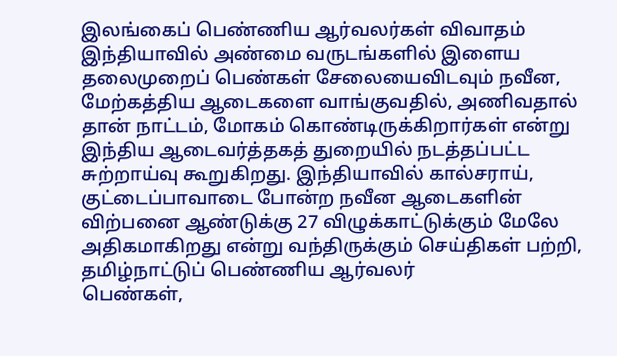இலங்கைப் பெண்ணிய ஆர்வலர்கள் விவாதம் இந்தியாவில் அண்மை வருடங்களில் இளைய தலைமுறைப் பெண்கள் சேலையைவிடவும் நவீன, மேற்கத்திய ஆடைகளை வாங்குவதில், அணிவதால் தான் நாட்டம், மோகம் கொண்டிருக்கிறார்கள் என்று இந்திய ஆடைவர்த்தகத் துறையில் நடத்தப்பட்ட சுற்றாய்வு கூறுகிறது. இந்தியாவில் கால்சராய், குட்டைப்பாவாடை போன்ற நவீன ஆடைகளின் விற்பனை ஆண்டுக்கு 27 விழுக்காட்டுக்கும் மேலே அதிகமாகிறது என்று வந்திருக்கும் செய்திகள் பற்றி, தமிழ்நாட்டுப் பெண்ணிய ஆர்வலர்
பெண்கள்,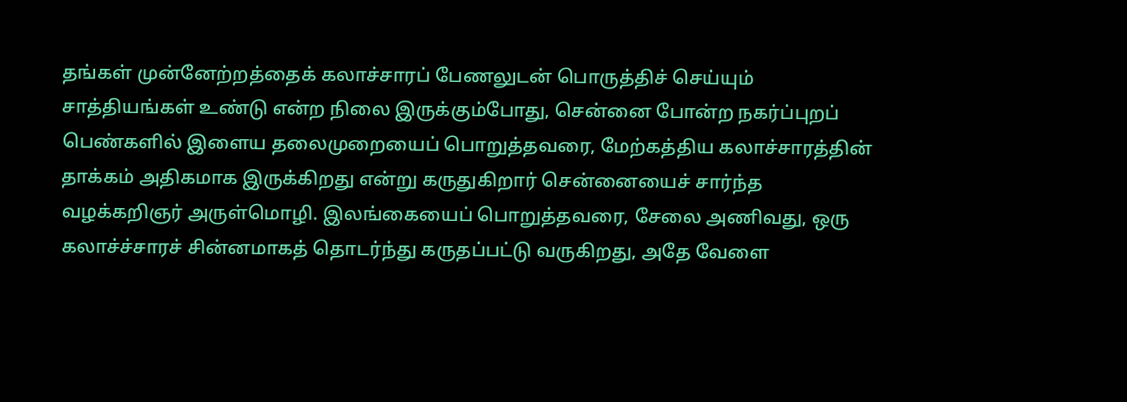தங்கள் முன்னேற்றத்தைக் கலாச்சாரப் பேணலுடன் பொருத்திச் செய்யும் சாத்தியங்கள் உண்டு என்ற நிலை இருக்கும்போது, சென்னை போன்ற நகர்ப்புறப் பெண்களில் இளைய தலைமுறையைப் பொறுத்தவரை, மேற்கத்திய கலாச்சாரத்தின் தாக்கம் அதிகமாக இருக்கிறது என்று கருதுகிறார் சென்னையைச் சார்ந்த வழக்கறிஞர் அருள்மொழி. இலங்கையைப் பொறுத்தவரை, சேலை அணிவது, ஒரு கலாச்ச்சாரச் சின்னமாகத் தொடர்ந்து கருதப்பட்டு வருகிறது, அதே வேளை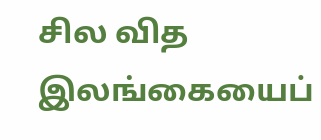சில வித
இலங்கையைப்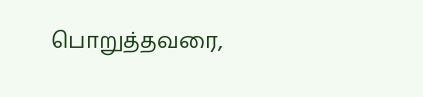பொறுத்தவரை,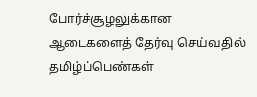போர்ச்சூழலுக்கான ஆடைகளைத் தேர்வு செய்வதில் தமிழ்ப்பெண்கள்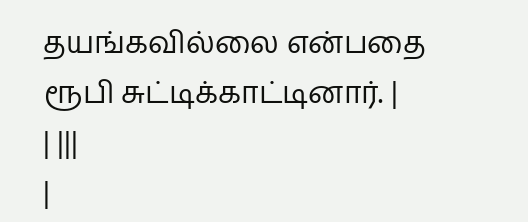தயங்கவில்லை என்பதை ரூபி சுட்டிக்காட்டினார். |
| |||
|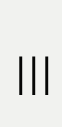|||